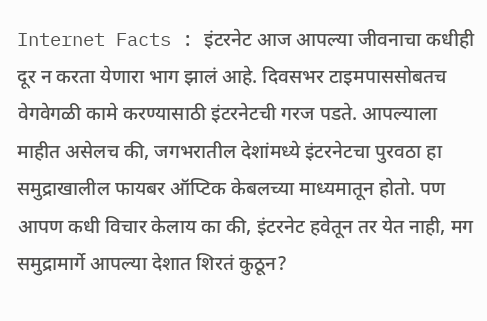Internet Facts : इंटरनेट आज आपल्या जीवनाचा कधीही दूर न करता येणारा भाग झालं आहे. दिवसभर टाइमपाससोबतच वेगवेगळी कामे करण्यासाठी इंटरनेटची गरज पडते. आपल्याला माहीत असेलच की, जगभरातील देशांमध्ये इंटरनेटचा पुरवठा हा समुद्राखालील फायबर ऑप्टिक केबलच्या माध्यमातून होतो. पण आपण कधी विचार केलाय का की, इंटरनेट हवेतून तर येत नाही, मग समुद्रामार्गे आपल्या देशात शिरतं कुठून?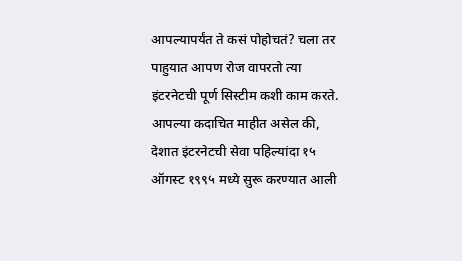आपल्यापर्यंत ते कसं पोहोचतं? चला तर पाहुयात आपण रोज वापरतो त्या इंटरनेटची पूर्ण सिस्टीम कशी काम करते.
आपल्या कदाचित माहीत असेल की, देशात इंटरनेटची सेवा पहिल्यांदा १५ ऑगस्ट १९९५ मध्ये सुरू करण्यात आली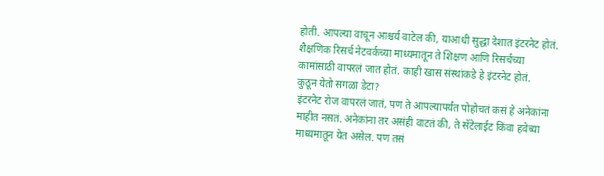होती. आपल्या वाचून आश्चर्य वाटेल की, याआधी सुद्धा देशात इंटरनेट होतं. शैक्षणिक रिसर्च नेटवर्कच्या माध्यमातून ते शिक्षण आणि रिसर्चच्या कामांसाठी वापरलं जात होतं. काही खास संस्थांकडे हे इंटरनेट होतं.
कुठून येतो सगळा डेटा?
इंटरनेट रोज वापरलं जातं, पण ते आपल्यापर्यंत पोहोचतं कसं हे अनेकांना माहीत नसतं. अनेकांना तर असंही वाटतं की, ते सॅटेलाईट किंवा हवेच्या माध्यमातून येत असेल. पण तसं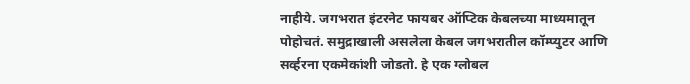नाहीये. जगभरात इंटरनेट फायबर ऑप्टिक केबलच्या माध्यमातून पोहोचतं. समुद्राखाली असलेला केबल जगभरातील कॉम्प्युटर आणि सर्व्हरना एकमेकांशी जोडतो. हे एक ग्लोबल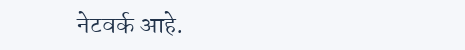नेटवर्क आहे.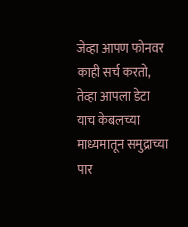जेव्हा आपण फोनवर काही सर्च करतो, तेव्हा आपला डेटा याच केबलच्या माध्यमातून समुद्राच्या पार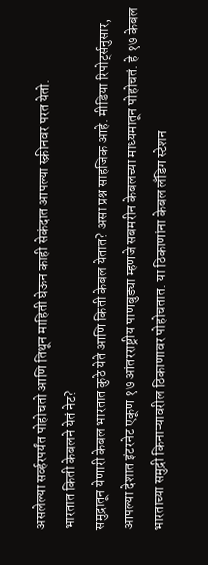असलेल्या सर्व्हरपर्यंत पोहोचतो आणि तिथून माहिती घेऊन काही सेकंदात आपल्या स्क्रीनवर परत येतो.
भारतात किती केबलने येतं नेट?
समुद्रातून येणारी केबल भारतात कुठे येते आणि किती केबल येतात? असा प्रश्न साहजिक आहे. मीडिया रिपोर्ट्सनुसार, आपल्या देशात इंटरनेट एकूण १७ आंतरराष्ट्रीय पाणबुड्या म्हणजे सबमरीन केबलच्या माध्यमातून पोहोचतं. हे १७ केबल भारताच्या समुद्री किनाऱ्यावरील ठिकाणावर पोहोचतात. या ठिकाणांना केबल लँडिग स्टेशन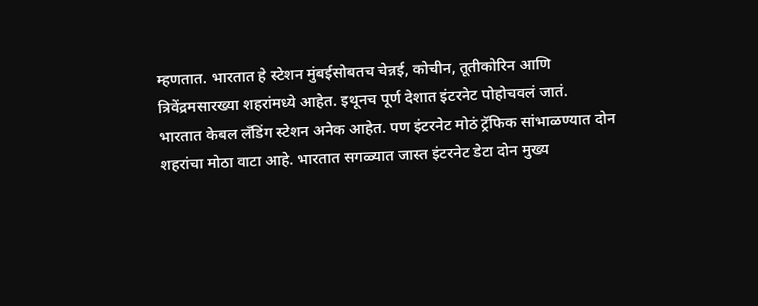म्हणतात. भारतात हे स्टेशन मुंबईसोबतच चेन्नई, कोचीन, तूतीकोरिन आणि त्रिवेंद्रमसारख्या शहरांमध्ये आहेत. इथूनच पूर्ण देशात इंटरनेट पोहोचवलं जातं.
भारतात केबल लँडिंग स्टेशन अनेक आहेत. पण इंटरनेट मोठं ट्रॅफिक सांभाळण्यात दोन शहरांचा मोठा वाटा आहे. भारतात सगळ्यात जास्त इंटरनेट डेटा दोन मुख्य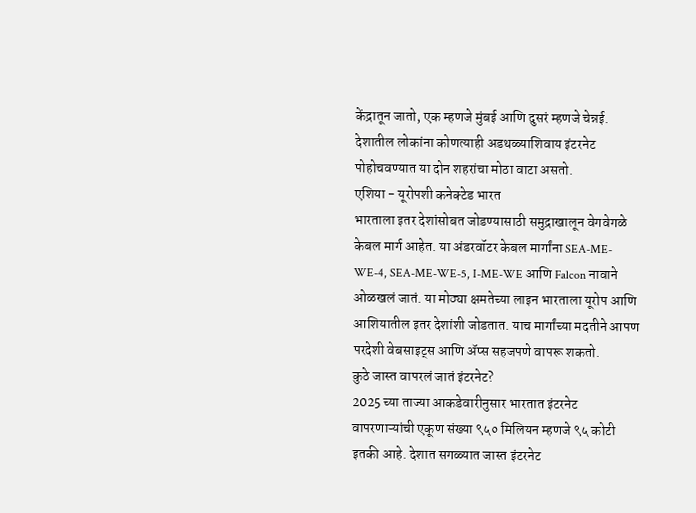केंद्रातून जातो, एक म्हणजे मुंबई आणि दुसरं म्हणजे चेन्नई. देशातील लोकांना कोणत्याही अडथळ्याशिवाय इंटरनेट पोहोचवण्यात या दोन शहरांचा मोठा वाटा असतो.
एशिया - यूरोपशी कनेक्टेड भारत
भारताला इतर देशांसोबत जोडण्यासाठी समुद्राखालून वेगवेगळे केबल मार्ग आहेत. या अंडरवॉटर केबल मार्गांना SEA-ME-WE-4, SEA-ME-WE-5, I-ME-WE आणि Falcon नावाने ओळखलं जातं. या मोठ्या क्षमतेच्या लाइन भारताला यूरोप आणि आशियातील इतर देशांशी जोडतात. याच मार्गांच्या मदतीने आपण परदेशी वेबसाइट्स आणि ॲप्स सहजपणे वापरू शकतो.
कुठे जास्त वापरलं जातं इंटरनेट?
2025 च्या ताज्या आकडेवारीनुसार भारतात इंटरनेट वापरणाऱ्यांची एकूण संख्या ९५० मिलियन म्हणजे ९५ कोटी इतकी आहे. देशात सगळ्यात जास्त इंटरनेट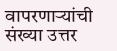वापरणाऱ्यांची संख्या उत्तर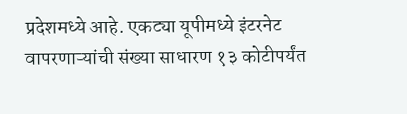प्रदेशमध्ये आहे. एकट्या यूपीमध्ये इंटरनेट वापरणाऱ्यांची संख्या साधारण १३ कोटीपर्यंत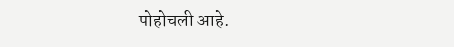पोहोचली आहे.